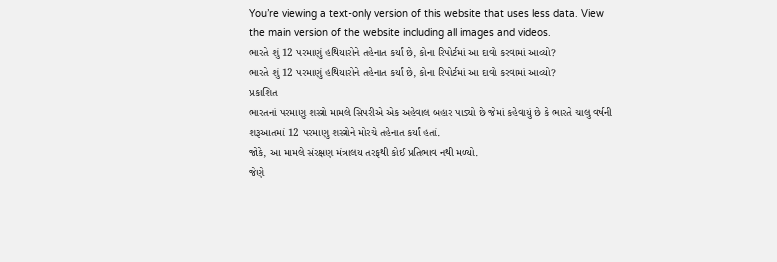You’re viewing a text-only version of this website that uses less data. View the main version of the website including all images and videos.
ભારતે શું 12 પરમાણું હથિયારોને તહેનાત કર્યાં છે, કોના રિપોર્ટમાં આ દાવો કરવામાં આવ્યો?
ભારતે શું 12 પરમાણું હથિયારોને તહેનાત કર્યાં છે, કોના રિપોર્ટમાં આ દાવો કરવામાં આવ્યો?
પ્રકાશિત
ભારતનાં પરમાણુ શસ્ત્રો મામલે સિપરીએ એક અહેવાલ બહાર પાડ્યો છે જેમાં કહેવાયું છે કે ભારતે ચાલુ વર્ષની શરૂઆતમાં 12 પરમાણુ શસ્ત્રોને મોરચે તહેનાત કર્યાં હતાં.
જોકે, આ મામલે સંરક્ષણ મંત્રાલય તરફથી કોઈ પ્રતિભાવ નથી મળ્યો.
જેણે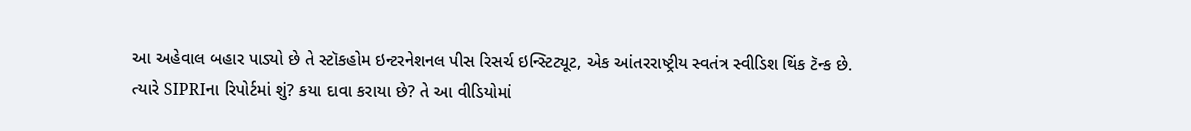આ અહેવાલ બહાર પાડ્યો છે તે સ્ટૉકહોમ ઇન્ટરનેશનલ પીસ રિસર્ચ ઇન્સ્ટિટ્યૂટ, એક આંતરરાષ્ટ્રીય સ્વતંત્ર સ્વીડિશ થિંક ટૅન્ક છે.
ત્યારે SIPRIના રિપોર્ટમાં શું? કયા દાવા કરાયા છે? તે આ વીડિયોમાં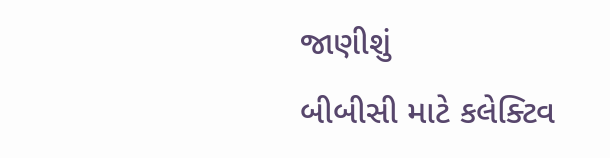જાણીશું
બીબીસી માટે કલેક્ટિવ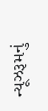ન્યૂઝરૂમનું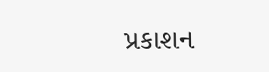પ્રકાશન